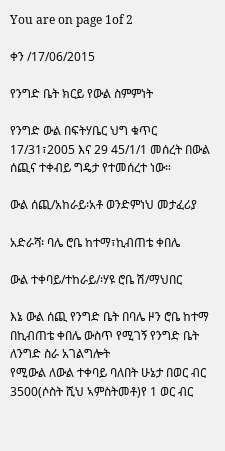You are on page 1of 2

ቀን /17/06/2015

የንግድ ቤት ክርይ የውል ስምምነት

የንግድ ውል በፍትሃቤር ህግ ቁጥር 17/31፣2005 እና 29 45/1/1 መሰረት በውል ሰጪና ተቀብይ ግዴታ የተመሰረተ ነው።

ውል ሰጪ/አከራይ፡አቶ ወንድምነህ መታፈሪያ

አድራሻ፡ ባሌ ሮቤ ከተማ፣ኪብጠቴ ቀበሌ

ውል ተቀባይ/ተከራይ/፡ሃዩ ሮቤ ሽ/ማህበር

እኔ ውል ሰጪ የንግድ ቤት በባሌ ዞን ሮቤ ከተማ በኪብጠቴ ቀበሌ ውስጥ የሚገኝ የንግድ ቤት ለንግድ ስራ አገልግሎት
የሚውል ለውል ተቀባይ ባለበት ሁኔታ በወር ብር 3500(ሶስት ሺህ ኣምስትመቶ)የ 1 ወር ብር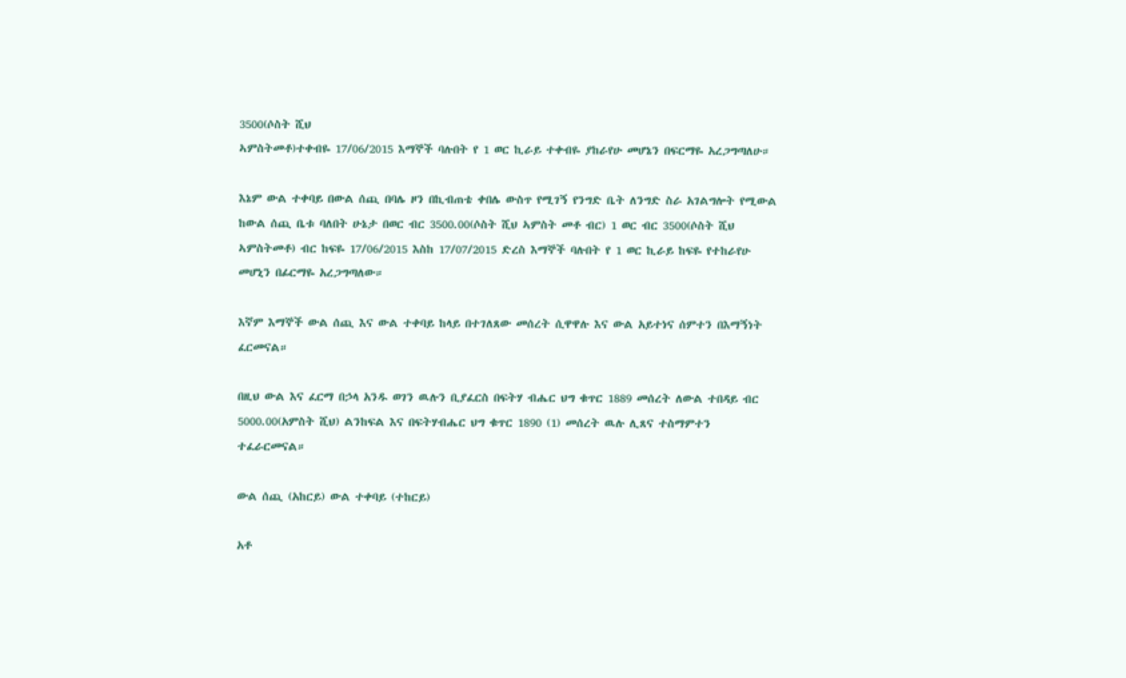3500(ሶስት ሺህ
ኣምስትመቶ)ተቀብዬ 17/06/2015 እማኞች ባሉበት የ 1 ወር ኪራይ ተቀብዬ ያከራየሁ መሆኔን በፍርማዬ አረጋግጣለሁ።

እኔም ውል ተቀባይ በውል ሰጪ በባሌ ዞን በኪብጠቴ ቀበሌ ውስጥ የሚገኝ የንግድ ቤት ለንግድ ስራ አገልግሎት የሚውል
ከውል ሰጪ ቤቱ ባለበት ሁኔታ በወር ብር 3500.00(ሶስት ሺህ ኣምስት መቶ ብር) 1 ወር ብር 3500(ሶስት ሺህ
ኣምስትመቶ) ብር ከፍዬ 17/06/2015 እስከ 17/07/2015 ድረስ እማኞች ባሉበት የ 1 ወር ኪራይ ከፍዬ የተከራየሁ
መሆኒን በፊርማዬ አረጋግጣለው።

እኛም እማኞች ውል ሰጪ እና ውል ተቀባይ ከላይ በተገለጸው መሰረት ሲዋዋሉ እና ውል አይተነና ሰምተን በእማኝነት
ፈርመናል።

በዚህ ውል እና ፈርማ በኃላ አንዱ ወገን ዉሉን ቢያፈርስ በፍትሃ ብሔር ህግ ቁጥር 1889 መሰረት ለውል ተበዳይ ብር
5000.00(አምስት ሺህ) ልንከፍል እና በፍትሃብሔር ህግ ቁጥር 1890 (1) መሰረት ዉሉ ሊጸና ተስማምተን
ተፈራርመናል።

ውል ሰጪ (አከርይ) ውል ተቀባይ (ተከርይ)

አቶ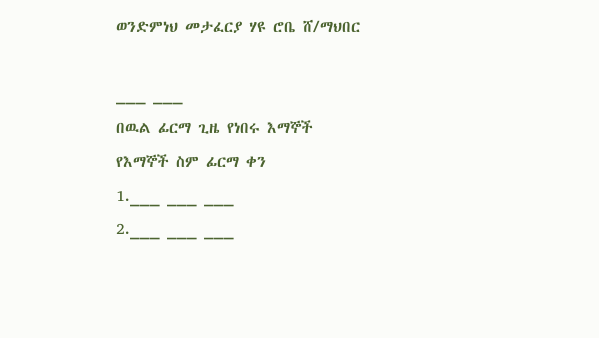ወንድምነህ መታፈርያ ሃዩ ሮቤ ሸ/ማህበር

___ ___
በዉል ፊርማ ጊዜ የነበሩ እማኞች
የእማኞች ስም ፊርማ ቀን
1.___ ___ ___
2.___ ___ ___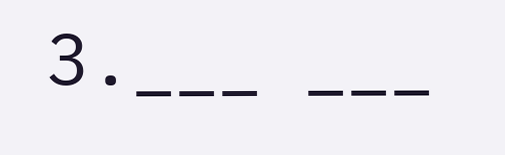3.___ ___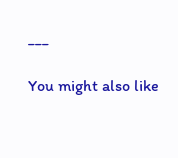___

You might also like